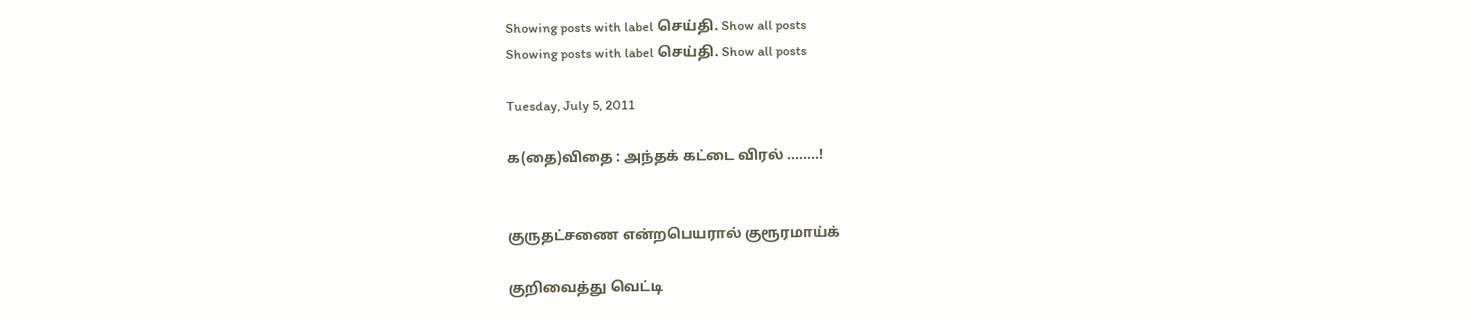Showing posts with label செய்தி. Show all posts
Showing posts with label செய்தி. Show all posts

Tuesday, July 5, 2011

க(தை)விதை : அந்தக் கட்டை விரல் ........!


குருதட்சணை என்றபெயரால் குரூரமாய்க்

குறிவைத்து வெட்டி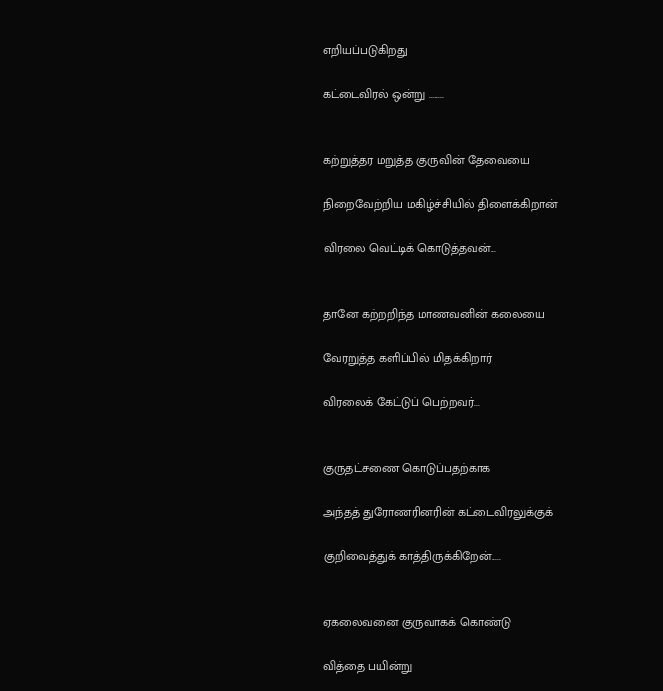எறியப்படுகிறது

கட்டைவிரல் ஒன்று ........


கற்றுத்தர மறுத்த குருவின் தேவையை

நிறைவேற்றிய மகிழ்ச்சியில் திளைக்கிறான்

விரலை வெட்டிக் கொடுத்தவன்...


தானே கற்றறிந்த மாணவனின் கலையை

வேரறுத்த களிப்பில் மிதக்கிறார்

விரலைக் கேட்டுப் பெற்றவர்...


குருதட்சணை கொடுப்பதற்காக

அந்தத் துரோணரினரின் கட்டைவிரலுக்குக்

குறிவைத்துக் காத்திருக்கிறேன்.....


ஏகலைவனை குருவாகக் கொண்டு

வித்தை பயின்று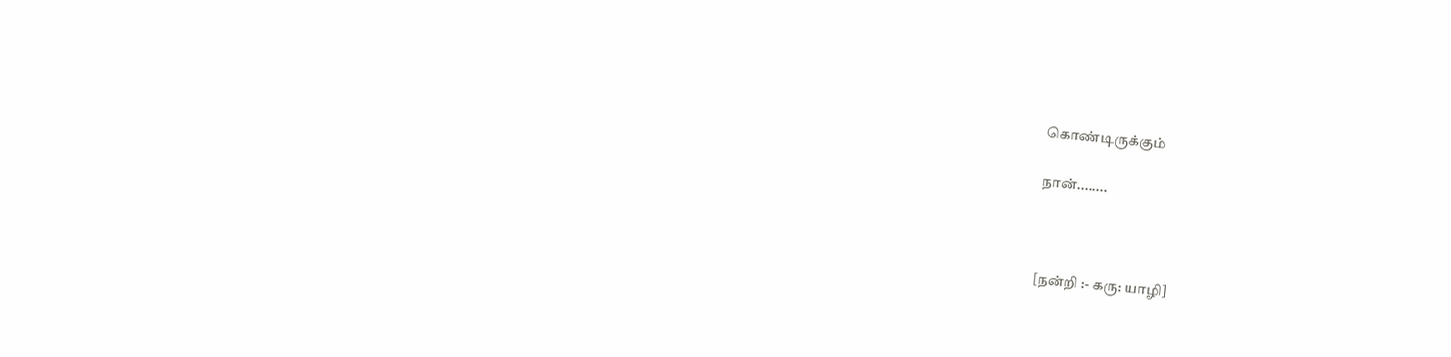கொண்டிருக்கும்

நான்........



[நன்றி :- கரு: யாழி]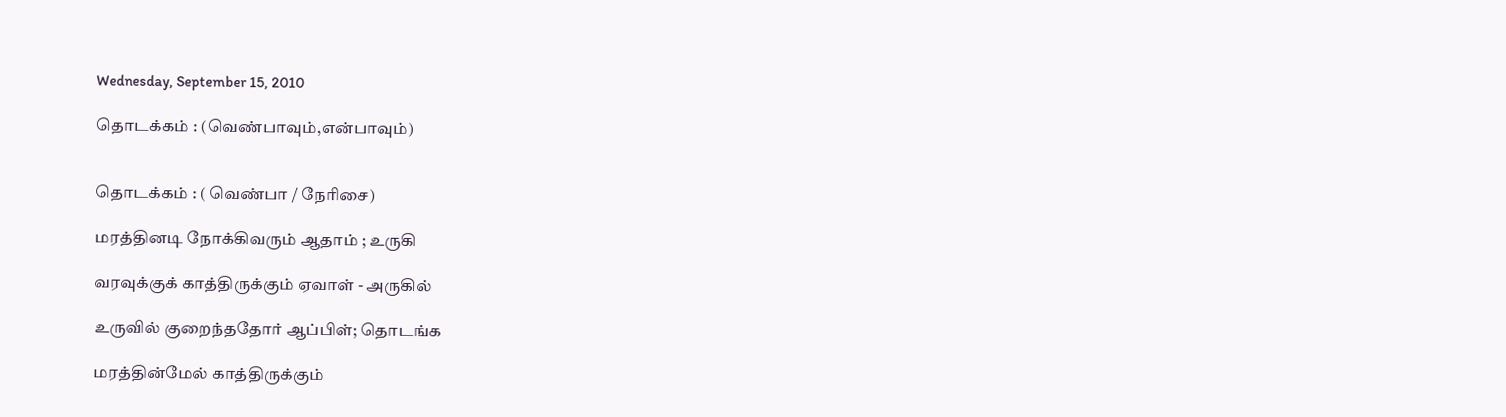Wednesday, September 15, 2010

தொடக்கம் : (வெண்பாவும்,என்பாவும்)


தொடக்கம் : ( வெண்பா / நேரிசை)

மரத்தினடி நோக்கிவரும் ஆதாம் ; உருகி

வரவுக்குக் காத்திருக்கும் ஏவாள் - அருகில்

உருவில் குறைந்ததோர் ஆப்பிள்; தொடங்க

மரத்தின்மேல் காத்திருக்கும்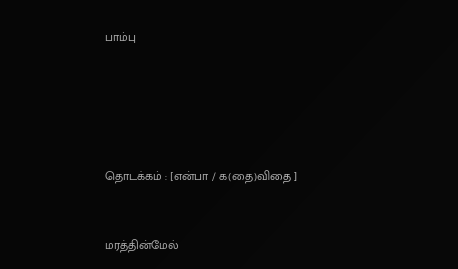பாம்பு





தொடக்கம் : [என்பா / க(தை)விதை ]


மரத்தின்மேல்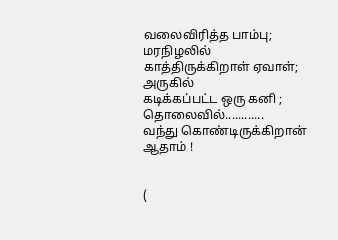வலைவிரித்த பாம்பு;
மரநிழலில் காத்திருக்கிறாள் ஏவாள்; அருகில்
கடிக்கப்பட்ட ஒரு கனி ; தொலைவில்............
வந்து கொண்டிருக்கிறான் ஆதாம் !


(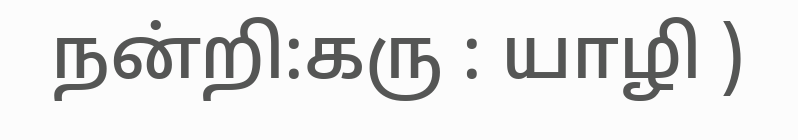நன்றி:கரு : யாழி )